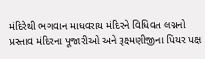મંદિરેથી ભગવાન માધવરાય મંદિરને વિધિવત લગ્નનો પ્રસ્તાવ મંદિરના પૂજારીઓ અને રૂક્ષ્મણીજીના પિયર પક્ષ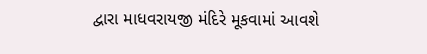દ્વારા માધવરાયજી મંદિરે મૂકવામાં આવશે